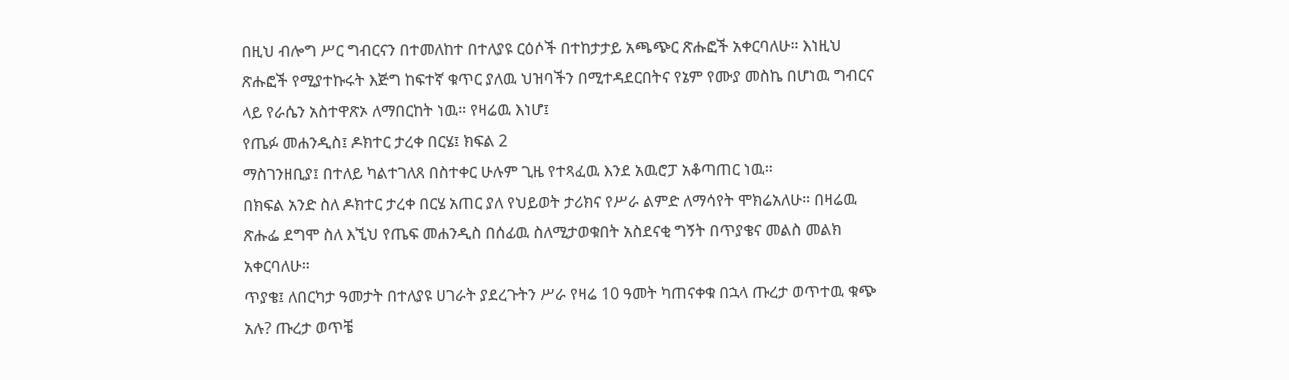በዚህ ብሎግ ሥር ግብርናን በተመለከተ በተለያዩ ርዕሶች በተከታታይ አጫጭር ጽሑፎች አቀርባለሁ። እነዚህ ጽሑፎች የሚያተኩሩት እጅግ ከፍተኛ ቁጥር ያለዉ ህዝባችን በሚተዳደርበትና የኔም የሙያ መስኬ በሆነዉ ግብርና ላይ የራሴን አስተዋጽኦ ለማበርከት ነዉ። የዛሬዉ እነሆ፤
የጤፉ መሐንዲስ፤ ዶክተር ታረቀ በርሄ፤ ክፍል 2
ማስገንዘቢያ፤ በተለይ ካልተገለጸ በስተቀር ሁሉም ጊዜ የተጻፈዉ እንደ አዉሮፓ አቆጣጠር ነዉ።
በክፍል አንድ ስለ ዶክተር ታረቀ በርሄ አጠር ያለ የህይወት ታሪክና የሥራ ልምድ ለማሳየት ሞክሬአለሁ። በዛሬዉ ጽሑፌ ደግሞ ስለ እኚህ የጤፍ መሐንዲስ በሰፊዉ ስለሚታወቁበት አስደናቂ ግኝት በጥያቄና መልስ መልክ አቀርባለሁ።
ጥያቄ፤ ለበርካታ ዓመታት በተለያዩ ሀገራት ያደረጉትን ሥራ የዛሬ 10 ዓመት ካጠናቀቁ በኋላ ጡረታ ወጥተዉ ቁጭ አሉ? ጡረታ ወጥቼ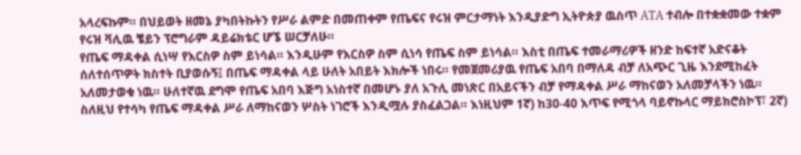አላረፍኩም። በህይወት ዘመኔ ያካበትኩትን የሥራ ልምድ በመጠቀም የጤፍና የሩዝ ምርታማነት እንዲያድግ ኢትዮጵያ ዉስጥ ATA ተብሎ በተቋቋመው ተቋም የሩዝ ቫሊዉ ቼይን ፕሮግራም ዳይሬክቴር ሆኜ ሠርቻለሁ።
የጤፍ ማዳቀል ሲነሣ የእርስዎ ስም ይነሳል። እንዲሁም የእርስዎ ስም ሲነሳ የጤፍ ስም ይነሳል። እስቲ በጤፍ ተመራማሪዎች ዘንድ ከፍተኛ አድናቆት ሰለተሰጥዎት ክስተት ቢያወሱኝ፤ በጤፍ ማዳቀል ላይ ሁለት አበይት እክሎች ነበሩ። የመጀመሪያዉ የጤፍ አበባ በማለዳ ብቻ ለአጭር ጊዜ እንደሚከፈት አለመታወቁ ነዉ። ሁለተኛዉ ደግሞ የጤፍ አበባ እጅግ አነስተኛ በመሆኑ ያለ አጉሊ መነጽር በአይናችን ብቻ የማዳቀል ሥራ ማከናወን አለመቻላችን ነዉ። ስለዚህ የተሳካ የጤፍ ማዳቀል ሥራ ለማከናወን ሦስት ነገሮች እንዲሟሉ ያስፈልጋል። እነዚህም 1ኛ) ከ30-40 እጥፍ የሚጎላ ባይኖኩላር ማይክሮስኮፕ፣ 2ኛ)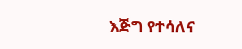እጅግ የተሳለና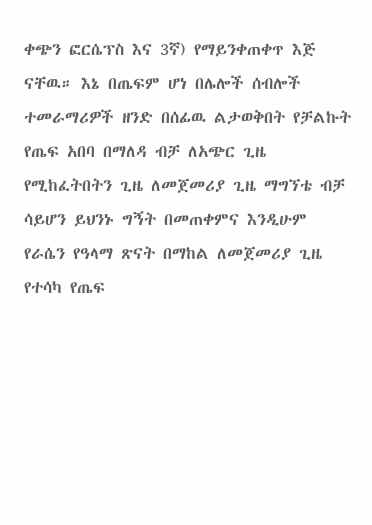ቀጭን ፎርሴፕስ እና 3ኛ) የማይንቀጠቀጥ እጅ ናቸዉ። እኔ በጤፍም ሆነ በሌሎች ሰብሎች ተመራማሪዎች ዘንድ በሰፊዉ ልታወቅበት የቻልኩት የጤፍ አበባ በማለዳ ብቻ ለአጭር ጊዜ የሚከፈትበትን ጊዜ ለመጀመሪያ ጊዜ ማግኘቴ ብቻ ሳይሆን ይህንኑ ግኝት በመጠቀምና እንዲሁም የራሴን የዓላማ ጽናት በማከል ለመጀመሪያ ጊዜ የተሳካ የጤፍ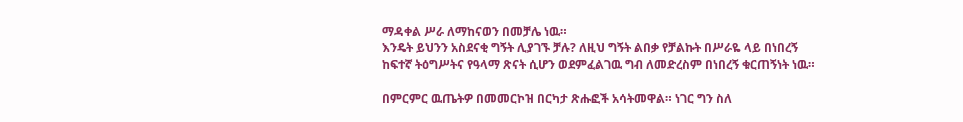ማዳቀል ሥራ ለማከናወን በመቻሌ ነዉ።
እንዴት ይህንን አስደናቂ ግኝት ሊያገኙ ቻሉ? ለዚህ ግኝት ልበቃ የቻልኩት በሥራዬ ላይ በነበረኝ ከፍተኛ ትዕግሥትና የዓላማ ጽናት ሲሆን ወደምፈልገዉ ግብ ለመድረስም በነበረኝ ቁርጠኝነት ነዉ።

በምርምር ዉጤትዎ በመመርኮዝ በርካታ ጽሑፎች አሳትመዋል። ነገር ግን ስለ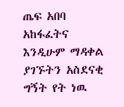ጤፍ አበባ አከፋፈትና እንዲሁም ማዳቀል ያገኙትን አስደናቂ ግኝት የት ነዉ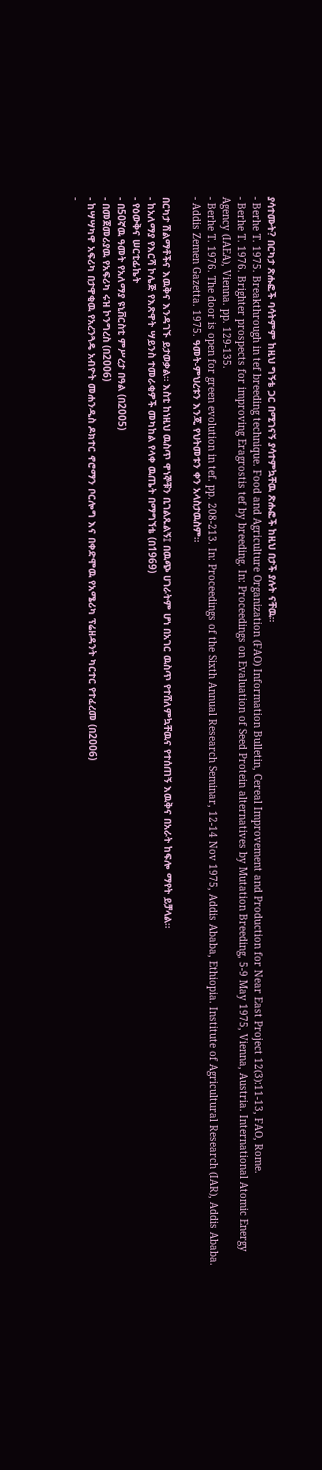ያሳተሙት? በርካታ ጽሑፎች ባሳትምም ከዚህ ግኝቴ ጋር በሚገናኝ ያሳተምኳቸዉ ጽሑፎች ከዚህ በታች ያሉት ናቸዉ።
- Berhe T. 1975. Breakthrough in tef breeding technique. Food and Agriculture Organization (FAO) Information Bulletin, Cereal Improvement and Production for Near East Project 12(3):11-13, FAO, Rome.
- Berhe T. 1976. Brighter prospects for improving Eragrostis tef by breeding. In: Proceedings on Evaluation of Seed Protein alternatives by Mutation Breeding, 5-9 May 1975, Vienna, Austria. International Atomic Energy Agency (IAEA), Vienna. pp. 129-135.
- Berhe T. 1976. The door is open for green evolution in tef. pp. 208-213. In: Proceedings of the Sixth Annual Research Seminar, 12-14 Nov 1975, Addis Ababa, Ethiopia. Institute of Agricultural Research (IAR), Addis Ababa.
- Addis Zemen Gazetta. 1975. ዓመት-ምህረቱን እንጂ የህትመቱን ቀን አላስታዉስም።

በርካታ ሽልማቶችና እዉቅና እንዳገኙ ይታወቃል። እስቲ ከነዚህ ዉስጥ ዋነኞቹን ቢገልጹልኝ፤ በዉጭ ሀገራትም ሆነ በአገር ዉስጥ የተሸለምኳቸዉና የተሰጠኝ እዉቅና በአራት ከፍሎ ማየት ይቻላል።
- ከአለማያ የእርሻ ኮሌጅ የእጽዋት ሣይንስ ተመራቂዎች መካከል የላቀ ዉጤት በማግኘቴ (በ1969)
- የዕውቅና ሠርቲፊኬት
- በ50ኛዉ ዓመት የአለማያ ዩኒቨርስቲ ምሥረታ በዓል (በ2005)
- በመጀመሪያዉ የአፍሪካ ሩዝ ኮንግረስ (በ2006)
- ከሣሣካዋ አፍሪካ በታዋቂዉ የአረንጓዴ አብዮት መሐንዲስ ዶክተር ኖሮማን ቦርሎግ እና በቀድሞዉ የአሜሪካ ፕሬዘዳንት ካርተር የተፈረመ (በ2006)
-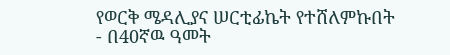የወርቅ ሜዳሊያና ሠርቲፊኬት የተሸለምኩበት
- በ40ኛዉ ዓመት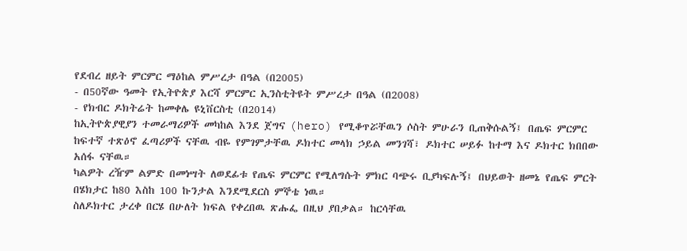የደብረ ዘይት ምርምር ማዕከል ምሥረታ በዓል (በ2005)
- በ50ኛው ዓመት የኢትዮጵያ እርሻ ምርምር ኢንስቲትዩት ምሥረታ በዓል (በ2008)
- የክብር ዶክትሬት ከመቀሌ ዩኒቨርስቲ (በ2014)
ከኢትዮጵያዊያን ተመራማሪዎች መካከል እንደ ጀግና (hero) የሚቆጥሯቸዉን ሶስት ምሁራን ቢጠቅሱልኝ፤ በጤፍ ምርምር ከፍተኛ ተጽዕኖ ፈጣሪዎች ናቸዉ ብዬ የምገምታቸዉ ዶክተር መላክ ኃይል መንገሻ፣ ዶክተር ሠይፉ ከተማ እና ዶክተር ክበበው አሰፋ ናቸዉ።
ካልዎት ረዥም ልምድ በመነሣት ለወደፊቱ የጤፍ ምርምር የሚለግሱት ምክር ባጭሩ ቢያካፍሉኝ፤ በህይወት ዘመኔ የጤፍ ምርት በሄክታር ከ80 እስከ 100 ኩንታል እንደሚደርስ ምኞቴ ነዉ።
ስለዶክተር ታረቀ በርሄ በሁለት ክፍል የቀረበዉ ጽሑፌ በዚህ ያበቃል። ከርሳቸዉ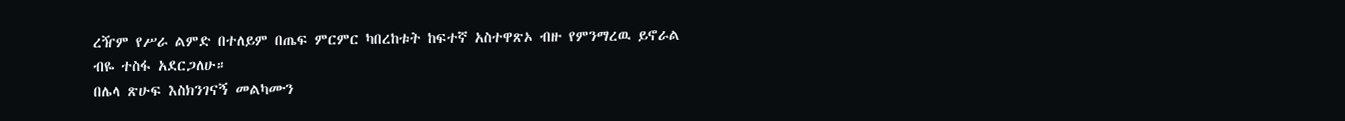ረዥም የሥራ ልምድ በተለይም በጤፍ ምርምር ካበረከቱት ከፍተኛ አስተዋጽኦ ብዙ የምንማረዉ ይኖራል ብዬ ተስፋ አደርጋለሁ።
በሌላ ጽሁፍ እስክንገናኝ መልካሙን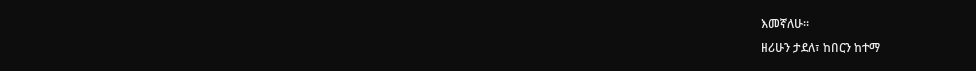እመኛለሁ።
ዘሪሁን ታደለ፣ ከበርን ከተማ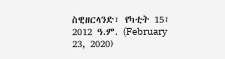ስዊዘርላንድ፣ የካቲት 15፣ 2012 ዓ.ም. (February 23, 2020)